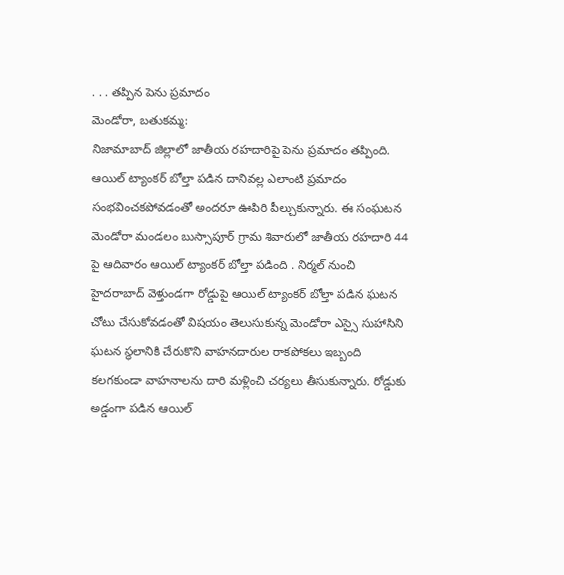. . . తప్పిన పెను ప్రమాదం
మెండోరా, బతుకమ్మ:
నిజామాబాద్ జిల్లాలో జాతీయ రహదారిపై పెను ప్రమాదం తప్పింది. ఆయిల్ ట్యాంకర్ బోల్తా పడిన దానివల్ల ఎలాంటి ప్రమాదం సంభవించకపోవడంతో అందరూ ఊపిరి పీల్చుకున్నారు. ఈ సంఘటన మెండోరా మండలం బుస్సాపూర్ గ్రామ శివారులో జాతీయ రహదారి 44 పై ఆదివారం ఆయిల్ ట్యాంకర్ బోల్తా పడింది . నిర్మల్ నుంచి హైదరాబాద్ వెళ్తుండగా రోడ్డుపై ఆయిల్ ట్యాంకర్ బోల్తా పడిన ఘటన చోటు చేసుకోవడంతో విషయం తెలుసుకున్న మెండోరా ఎస్సై సుహాసిని ఘటన స్థలానికి చేరుకొని వాహనదారుల రాకపోకలు ఇబ్బంది కలగకుండా వాహనాలను దారి మళ్లించి చర్యలు తీసుకున్నారు. రోడ్డుకు అడ్డంగా పడిన ఆయిల్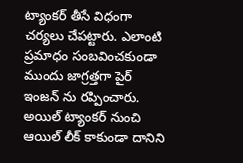ట్యాంకర్ తీసే విధంగా చర్యలు చేపట్టారు. ఎలాంటి ప్రమాధం సంబవించకుండా ముందు జాగ్రత్తగా పైర్ ఇంజన్ ను రప్పించారు. అయిల్ ట్యాంకర్ నుంచి ఆయిల్ లీక్ కాకుండా దానిని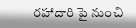రహాదారి పై నుంచి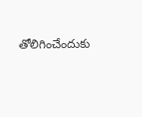తోలిగించేందుకు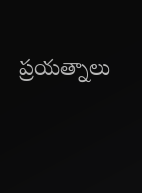ప్రయత్నాలు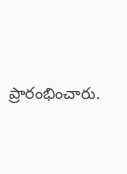ప్రారంభించారు.